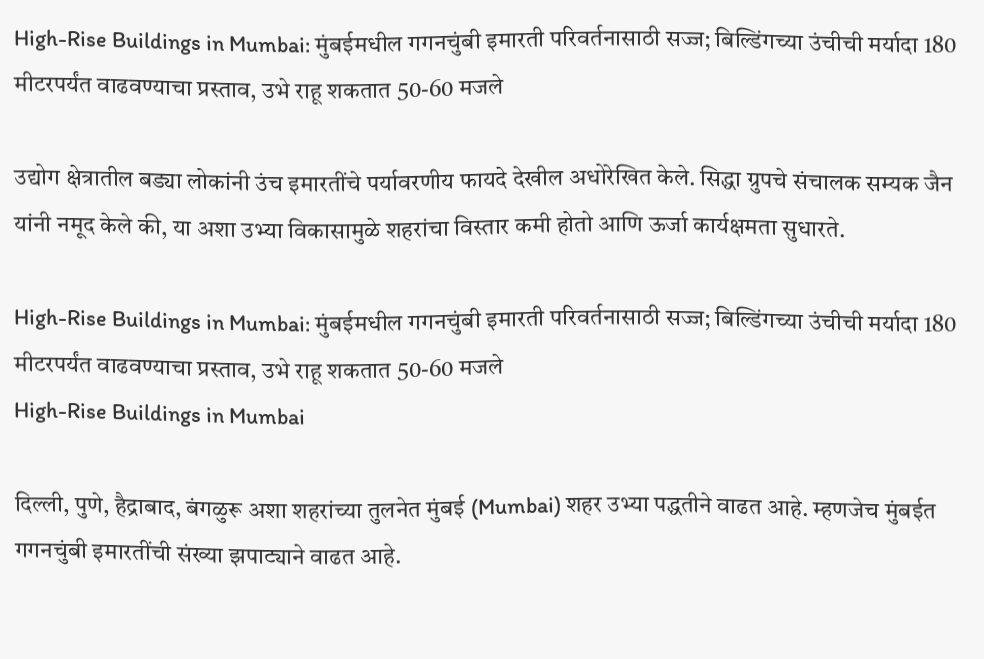High-Rise Buildings in Mumbai: मुंबईमधील गगनचुंबी इमारती परिवर्तनासाठी सज्ज; बिल्डिंगच्या उंचीची मर्यादा 180 मीटरपर्यंत वाढवण्याचा प्रस्ताव, उभे राहू शकतात 50-60 मजले

उद्योग क्षेत्रातील बड्या लोकांनी उंच इमारतींचे पर्यावरणीय फायदे देखील अधोरेखित केले. सिद्धा ग्रुपचे संचालक सम्यक जैन यांनी नमूद केले की, या अशा उभ्या विकासामुळे शहरांचा विस्तार कमी होतो आणि ऊर्जा कार्यक्षमता सुधारते.

High-Rise Buildings in Mumbai: मुंबईमधील गगनचुंबी इमारती परिवर्तनासाठी सज्ज; बिल्डिंगच्या उंचीची मर्यादा 180 मीटरपर्यंत वाढवण्याचा प्रस्ताव, उभे राहू शकतात 50-60 मजले
High-Rise Buildings in Mumbai

दिल्ली, पुणे, हैद्राबाद, बंगळुरू अशा शहरांच्या तुलनेत मुंबई (Mumbai) शहर उभ्या पद्धतीने वाढत आहे. म्हणजेच मुंबईत गगनचुंबी इमारतींची संख्या झपाट्याने वाढत आहे.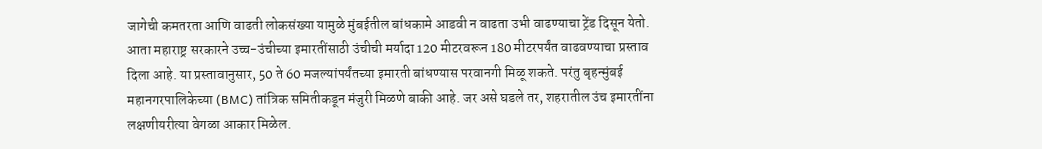जागेची कमतरता आणि वाढती लोकसंख्या यामुळे मुंबईतील बांधकामे आडवी न वाढता उभी वाढण्याचा ट्रेंड दिसून येतो. आता महाराष्ट्र सरकारने उच्च-उंचीच्या इमारतींसाठी उंचीची मर्यादा 120 मीटरवरून 180 मीटरपर्यंत वाढवण्याचा प्रस्ताव दिला आहे. या प्रस्तावानुसार, 50 ते 60 मजल्यांपर्यंतच्या इमारती बांधण्यास परवानगी मिळू शकते. परंतु बृहन्मुंबई महानगरपालिकेच्या (BMC) तांत्रिक समितीकडून मंजुरी मिळणे बाकी आहे. जर असे घडले तर, शहरातील उंच इमारतींना लक्षणीयरीत्या वेगळा आकार मिळेल.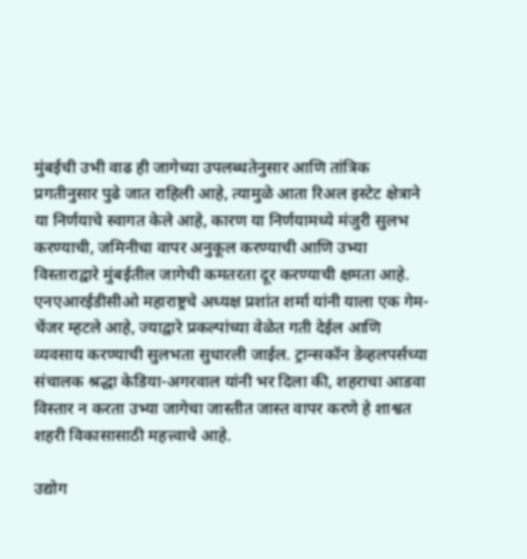मुंबईची उभी वाढ ही जागेच्या उपलब्धतेनुसार आणि तांत्रिक प्रगतीनुसार पुढे जात राहिली आहे, त्यामुळे आता रिअल इस्टेट क्षेत्राने या निर्णयाचे स्वागत केले आहे, कारण या निर्णयामध्ये मंजुरी सुलभ करण्याची, जमिनीचा वापर अनुकूल करण्याची आणि उभ्या विस्ताराद्वारे मुंबईतील जागेची कमतरता दूर करण्याची क्षमता आहे. एनएआरईडीसीओ महाराष्ट्रचे अध्यक्ष प्रशांत शर्मा यांनी याला एक गेम-चेंजर म्हटले आहे, ज्याद्वारे प्रकल्पांच्या वेळेत गती देईल आणि व्यवसाय करण्याची सुलभता सुधारली जाईल. ट्रान्सकॉन डेव्हलपर्सच्या संचालक श्रद्धा केडिया-अगरवाल यांनी भर दिला की, शहराचा आडवा विस्तार न करता उभ्या जागेचा जास्तीत जास्त वापर करणे हे शाश्वत शहरी विकासासाठी महत्त्वाचे आहे.

उद्योग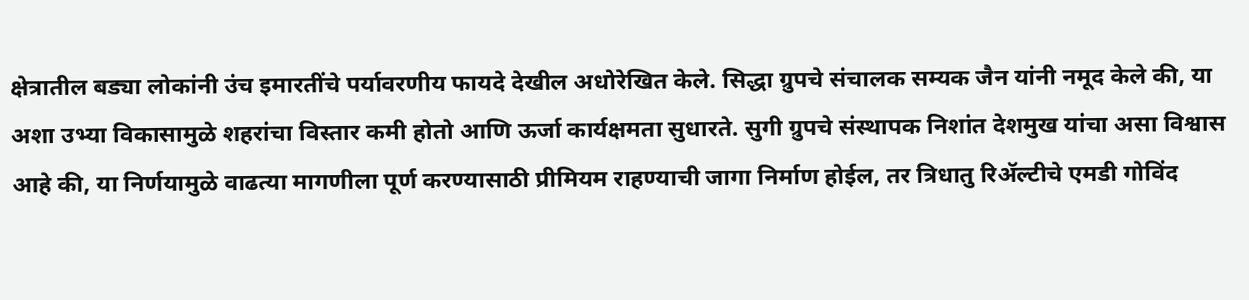क्षेत्रातील बड्या लोकांनी उंच इमारतींचे पर्यावरणीय फायदे देखील अधोरेखित केले. सिद्धा ग्रुपचे संचालक सम्यक जैन यांनी नमूद केले की, या अशा उभ्या विकासामुळे शहरांचा विस्तार कमी होतो आणि ऊर्जा कार्यक्षमता सुधारते. सुगी ग्रुपचे संस्थापक निशांत देशमुख यांचा असा विश्वास आहे की, या निर्णयामुळे वाढत्या मागणीला पूर्ण करण्यासाठी प्रीमियम राहण्याची जागा निर्माण होईल, तर त्रिधातु रिॲल्टीचे एमडी गोविंद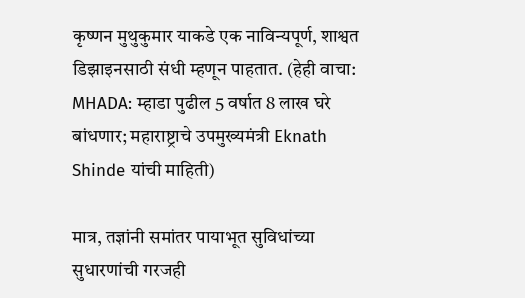कृष्णन मुथुकुमार याकडे एक नाविन्यपूर्ण, शाश्वत डिझाइनसाठी संधी म्हणून पाहतात. (हेही वाचा: MHADA: म्हाडा पुढील 5 वर्षात 8 लाख घरे बांधणार; महाराष्ट्राचे उपमुख्यमंत्री Eknath Shinde यांची माहिती)

मात्र, तज्ञांनी समांतर पायाभूत सुविधांच्या सुधारणांची गरजही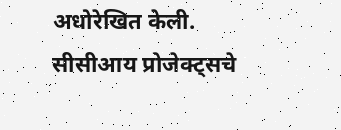अधोरेखित केली. सीसीआय प्रोजेक्ट्सचे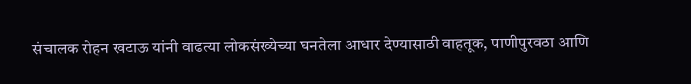संचालक रोहन खटाऊ यांनी वाढत्या लोकसंख्येच्या घनतेला आधार देण्यासाठी वाहतूक, पाणीपुरवठा आणि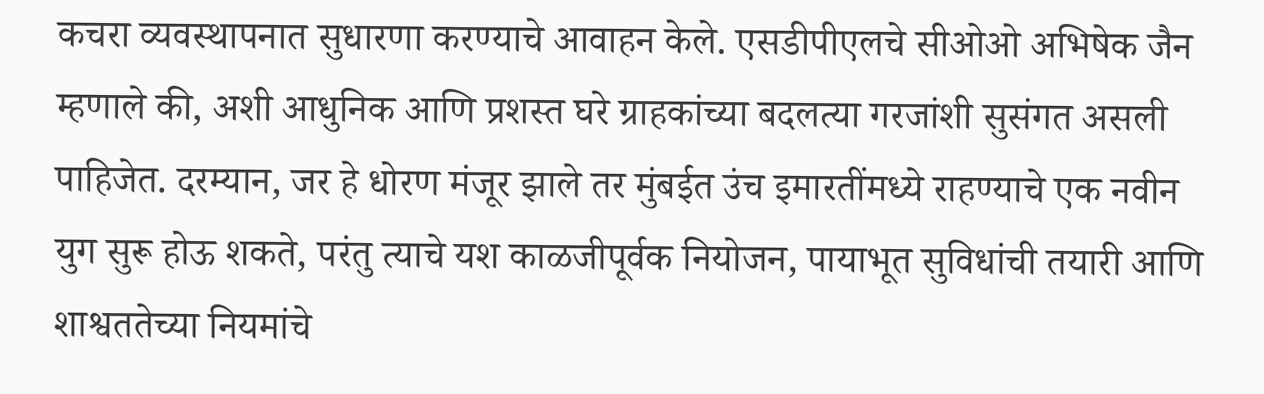कचरा व्यवस्थापनात सुधारणा करण्याचे आवाहन केले. एसडीपीएलचे सीओओ अभिषेक जैन म्हणाले की, अशी आधुनिक आणि प्रशस्त घरे ग्राहकांच्या बदलत्या गरजांशी सुसंगत असली पाहिजेत. दरम्यान, जर हे धोरण मंजूर झाले तर मुंबईत उंच इमारतींमध्ये राहण्याचे एक नवीन युग सुरू होऊ शकते, परंतु त्याचे यश काळजीपूर्वक नियोजन, पायाभूत सुविधांची तयारी आणि शाश्वततेच्या नियमांचे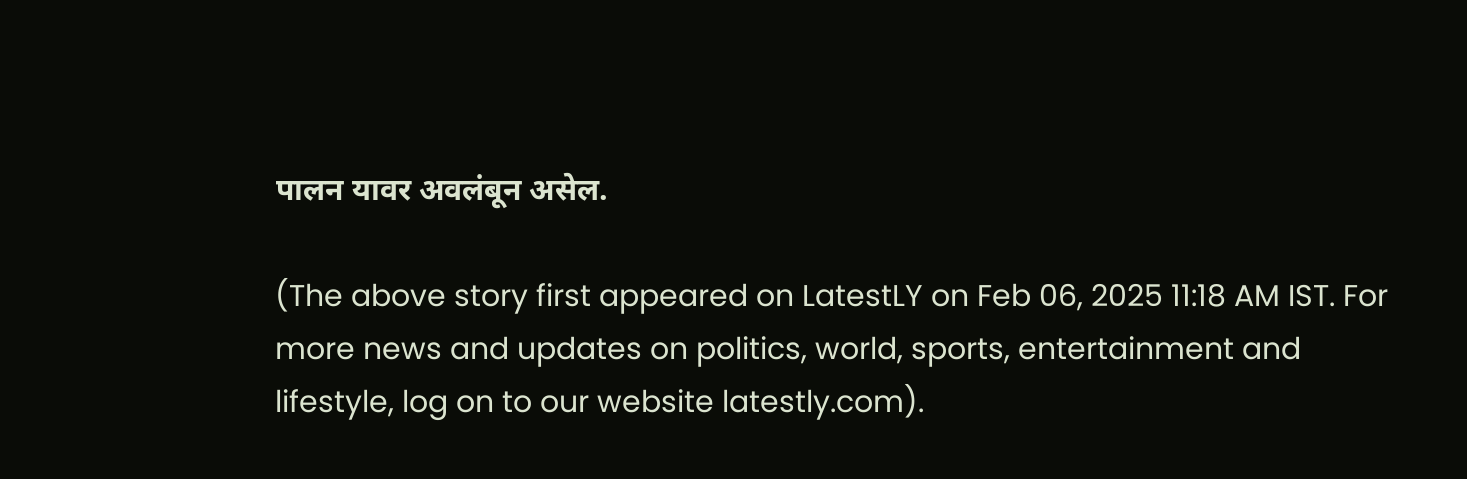पालन यावर अवलंबून असेल.

(The above story first appeared on LatestLY on Feb 06, 2025 11:18 AM IST. For more news and updates on politics, world, sports, entertainment and lifestyle, log on to our website latestly.com).